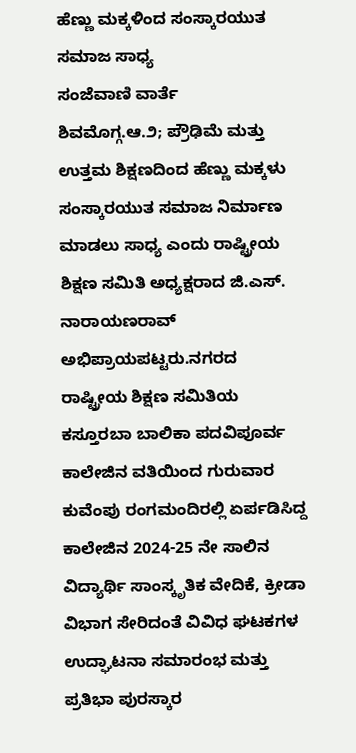ಹೆಣ್ಣು ಮಕ್ಕಳಿಂದ ಸಂಸ್ಕಾರಯುತ ಸಮಾಜ ಸಾಧ್ಯ
ಸಂಜೆವಾಣಿ ವಾರ್ತೆ
ಶಿವಮೊಗ್ಗ.ಆ.೨; ಪ್ರೌಢಿಮೆ ಮತ್ತು ಉತ್ತಮ ಶಿಕ್ಷಣದಿಂದ ಹೆಣ್ಣು ಮಕ್ಕಳು ಸಂಸ್ಕಾರಯುತ ಸಮಾಜ ನಿರ್ಮಾಣ ಮಾಡಲು ಸಾಧ್ಯ ಎಂದು ರಾಷ್ಟ್ರೀಯ ಶಿಕ್ಷಣ ಸಮಿತಿ ಅಧ್ಯಕ್ಷರಾದ ಜಿ.ಎಸ್. ನಾರಾಯಣರಾವ್‌ ಅಭಿಪ್ರಾಯಪಟ್ಟರು.ನಗರದ ರಾಷ್ಟ್ರೀಯ ಶಿಕ್ಷಣ ಸಮಿತಿಯ ಕಸ್ತೂರಬಾ ಬಾಲಿಕಾ ಪದವಿಪೂರ್ವ ಕಾಲೇಜಿನ ವತಿಯಿಂದ ಗುರುವಾರ ಕುವೆಂಪು ರಂಗಮಂದಿರಲ್ಲಿ ಏರ್ಪಡಿಸಿದ್ದ ಕಾಲೇಜಿನ 2024-25 ನೇ ಸಾಲಿನ ವಿದ್ಯಾರ್ಥಿ ಸಾಂಸ್ಕೃತಿಕ ವೇದಿಕೆ, ಕ್ರೀಡಾ ವಿಭಾಗ ಸೇರಿದಂತೆ ವಿವಿಧ ಘಟಕಗಳ ಉದ್ಘಾಟನಾ ಸಮಾರಂಭ ಮತ್ತು ಪ್ರತಿಭಾ ಪುರಸ್ಕಾರ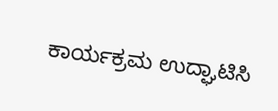ಕಾರ್ಯಕ್ರಮ ಉದ್ಘಾಟಿಸಿ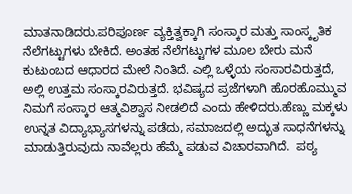ಮಾತನಾಡಿದರು.ಪರಿಪೂರ್ಣ ವ್ಯಕ್ತಿತ್ವಕ್ಕಾಗಿ ಸಂಸ್ಕಾರ ಮತ್ತು ಸಾಂಸ್ಕೃತಿಕ ನೆಲೆಗಟ್ಟುಗಳು ಬೇಕಿದೆ. ಅಂತಹ ನೆಲೆಗಟ್ಟುಗಳ ಮೂಲ ಬೇರು ಮನೆ ಕುಟುಂಬದ ಆಧಾರದ ಮೇಲೆ ನಿಂತಿದೆ. ಎಲ್ಲಿ ಒಳ್ಳೆಯ ಸಂಸಾರವಿರುತ್ತದೆ, ಅಲ್ಲಿ ಉತ್ತಮ ಸಂಸ್ಕಾರವಿರುತ್ತದೆ. ಭವಿಷ್ಯದ ಪ್ರಜೆಗಳಾಗಿ ಹೊರಹೊಮ್ಮುವ ನಿಮಗೆ ಸಂಸ್ಕಾರ ಆತ್ಮವಿಶ್ವಾಸ ನೀಡಲಿದೆ ಎಂದು ಹೇಳಿದರು.ಹೆಣ್ಣು ಮಕ್ಕಳು ಉನ್ನತ ವಿದ್ಯಾಭ್ಯಾಸಗಳನ್ನು ಪಡೆದು, ಸಮಾಜದಲ್ಲಿ ಅದ್ಭುತ ಸಾಧನೆಗಳನ್ನು ಮಾಡುತ್ತಿರುವುದು ನಾವೆಲ್ಲರು ಹೆಮ್ಮೆ ಪಡುವ ವಿಚಾರವಾಗಿದೆ.  ಪಠ್ಯ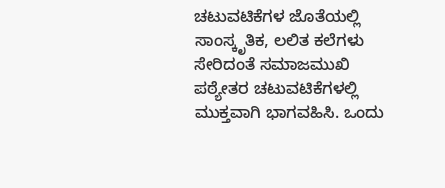ಚಟುವಟಿಕೆಗಳ ಜೊತೆಯಲ್ಲಿ ಸಾಂಸ್ಕೃತಿಕ, ಲಲಿತ ಕಲೆಗಳು ಸೇರಿದಂತೆ ಸಮಾಜಮುಖಿ ಪಠ್ಯೇತರ ಚಟುವಟಿಕೆಗಳಲ್ಲಿ ಮುಕ್ತವಾಗಿ ಭಾಗವಹಿಸಿ. ಒಂದು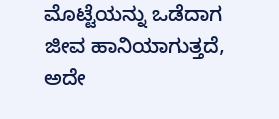ಮೊಟ್ಟೆಯನ್ನು ಒಡೆದಾಗ ಜೀವ ಹಾನಿಯಾಗುತ್ತದೆ, ಅದೇ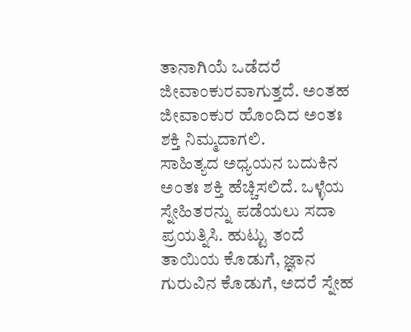ತಾನಾಗಿಯೆ ಒಡೆದರೆ ಜೀವಾಂಕುರವಾಗುತ್ತದೆ. ಅಂತಹ ಜೀವಾಂಕುರ ಹೊಂದಿದ ಅಂತಃ ಶಕ್ತಿ ನಿಮ್ಮದಾಗಲಿ.
ಸಾಹಿತ್ಯದ ಅಧ್ಯಯನ ಬದುಕಿನ ಅಂತಃ ಶಕ್ತಿ ಹೆಚ್ಚಿಸಲಿದೆ. ಒಳ್ಳೆಯ ಸ್ನೇಹಿತರನ್ನು ಪಡೆಯಲು ಸದಾ ಪ್ರಯತ್ನಿಸಿ. ಹುಟ್ಟು ತಂದೆ ತಾಯಿಯ ಕೊಡುಗೆ, ಜ್ಞಾನ ಗುರುವಿನ ಕೊಡುಗೆ, ಅದರೆ ಸ್ನೇಹ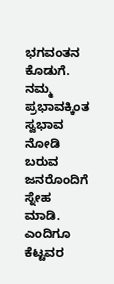ಭಗವಂತನ ಕೊಡುಗೆ. ನಮ್ಮ ಪ್ರಭಾವಕ್ಕಿಂತ ಸ್ವಭಾವ ನೋಡಿ ಬರುವ ಜನರೊಂದಿಗೆ ಸ್ನೇಹ ಮಾಡಿ. ಎಂದಿಗೂ ಕೆಟ್ಟವರ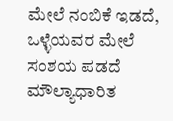ಮೇಲೆ ನಂಬಿಕೆ ಇಡದೆ, ಒಳ್ಳೆಯವರ ಮೇಲೆ ಸಂಶಯ ಪಡದೆ ಮೌಲ್ಯಾಧಾರಿತ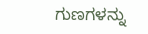ಗುಣಗಳನ್ನು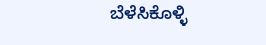ಬೆಳೆಸಿಕೊಳ್ಳಿ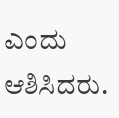ಎಂದು ಆಶಿಸಿದರು.